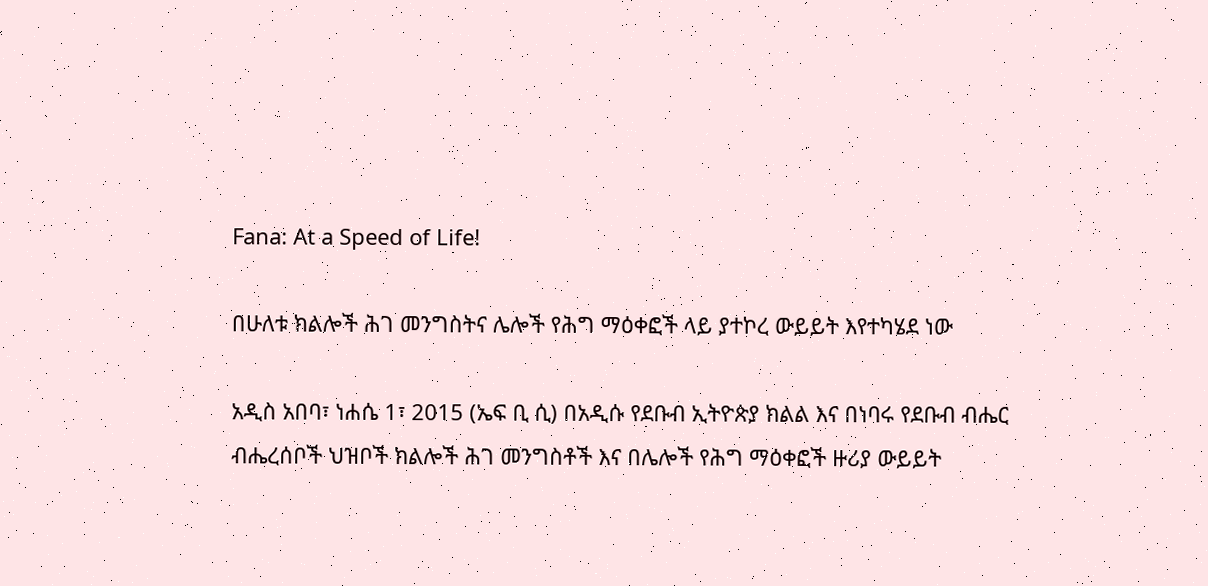Fana: At a Speed of Life!

በሁለቱ ክልሎች ሕገ መንግስትና ሌሎች የሕግ ማዕቀፎች ላይ ያተኮረ ውይይት እየተካሄደ ነው

አዲስ አበባ፣ ነሐሴ 1፣ 2015 (ኤፍ ቢ ሲ) በአዲሱ የደቡብ ኢትዮጵያ ክልል እና በነባሩ የደቡብ ብሔር ብሔረሰቦች ህዝቦች ክልሎች ሕገ መንግስቶች እና በሌሎች የሕግ ማዕቀፎች ዙሪያ ውይይት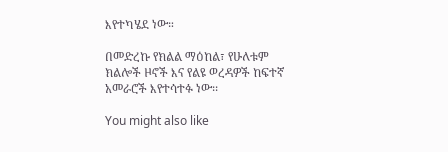እየተካሄደ ነው።

በመድረኩ የክልል ማዕከል፣ የሁለቱም ክልሎች ዞኖች እና የልዩ ወረዳዎች ከፍተኛ አመራሮች እየተሳተፉ ነው፡፡

You might also like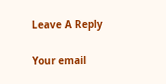Leave A Reply

Your email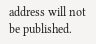address will not be published.